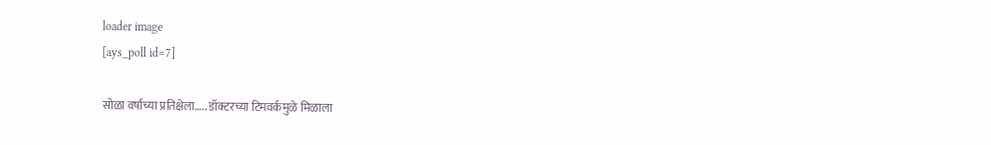loader image
[ays_poll id=7]

सोळा वर्षाच्या प्रतिक्षेला….. डॉक्टरच्या टिमवर्कमुळे मिळाला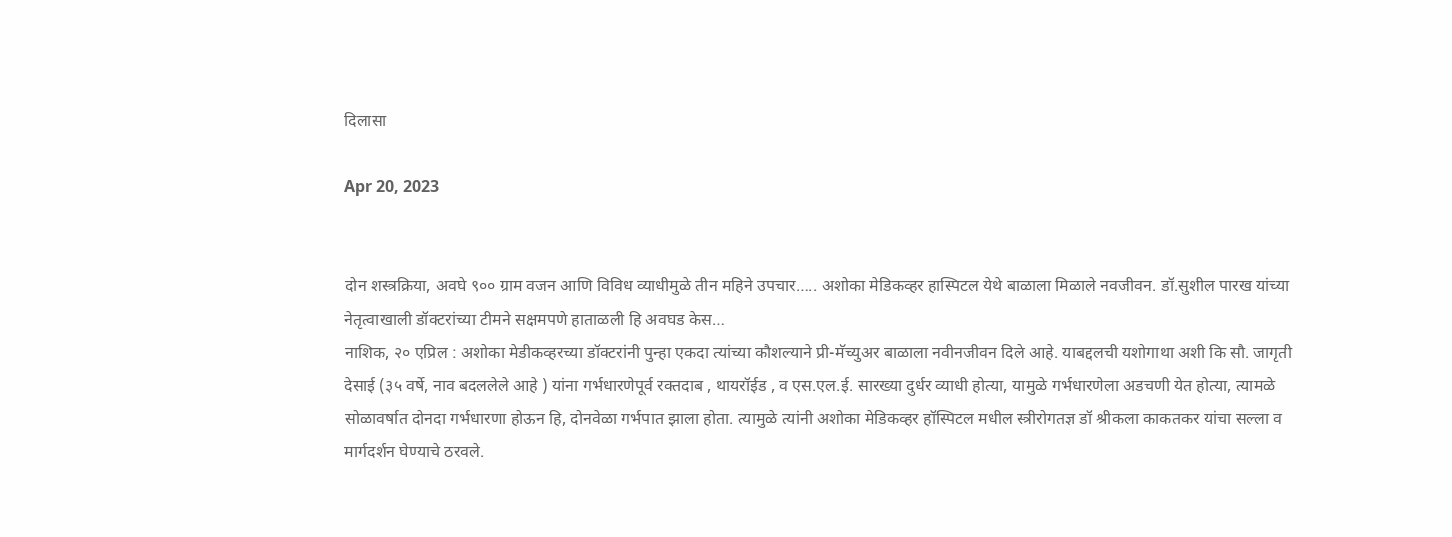दिलासा

Apr 20, 2023


दोन शस्त्रक्रिया, अवघे ९०० ग्राम वजन आणि विविध व्याधीमुळे तीन महिने उपचार….. अशोका मेडिकव्हर हास्पिटल येथे बाळाला मिळाले नवजीवन. डॉ.सुशील पारख यांच्या नेतृत्वाखाली डॉक्टरांच्या टीमने सक्षमपणे हाताळली हि अवघड केस…
नाशिक, २० एप्रिल : अशोका मेडीकव्हरच्या डॉक्टरांनी पुन्हा एकदा त्यांच्या कौशल्याने प्री-मॅच्युअर बाळाला नवीनजीवन दिले आहे. याबद्दलची यशोगाथा अशी कि सौ. जागृती देसाई (३५ वर्षे, नाव बदललेले आहे ) यांना गर्भधारणेपूर्व रक्तदाब , थायरॉईड , व एस.एल.ई. सारख्या दुर्धर व्याधी होत्या, यामुळे गर्भधारणेला अडचणी येत होत्या, त्यामळे सोळावर्षात दोनदा गर्भधारणा होऊन हि, दोनवेळा गर्भपात झाला होता. त्यामुळे त्यांनी अशोका मेडिकव्हर हॉस्पिटल मधील स्त्रीरोगतज्ञ डॉ श्रीकला काकतकर यांचा सल्ला व मार्गदर्शन घेण्याचे ठरवले.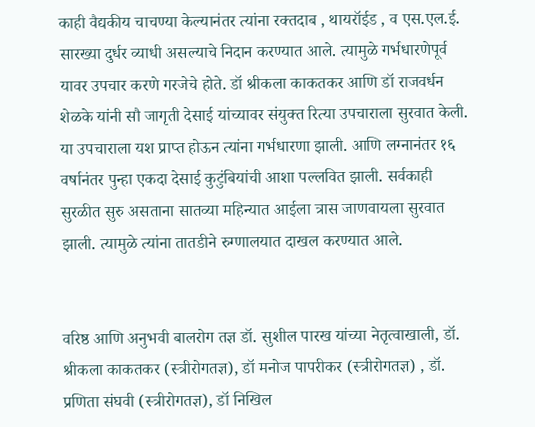काही वैद्यकीय चाचण्या केल्यानंतर त्यांना रक्तदाब , थायरॉईड , व एस.एल.ई. सारख्या दुर्धर व्याधी असल्याचे निदान करण्यात आले. त्यामुळे गर्भधारणेपूर्व यावर उपचार करणे गरजेचे होते. डॉ श्रीकला काकतकर आणि डॉ राजवर्धन शेळके यांनी सौ जागृती देसाई यांच्यावर संयुक्त रित्या उपचाराला सुरवात केली. या उपचाराला यश प्राप्त होऊन त्यांना गर्भधारणा झाली. आणि लग्नानंतर १६ वर्षानंतर पुन्हा एकदा देसाई कुटुंबियांची आशा पल्लवित झाली. सर्वकाही सुरळीत सुरु असताना सातव्या महिन्यात आईला त्रास जाणवायला सुरवात झाली. त्यामुळे त्यांना तातडीने रुग्णालयात दाखल करण्यात आले.


वरिष्ठ आणि अनुभवी बालरोग तज्ञ डॉ. सुशील पारख यांच्या नेतृत्वाखाली, डॉ. श्रीकला काकतकर (स्त्रीरोगतज्ञ), डॉ मनोज पापरीकर (स्त्रीरोगतज्ञ) , डॉ. प्रणिता संघवी (स्त्रीरोगतज्ञ), डॉ निखिल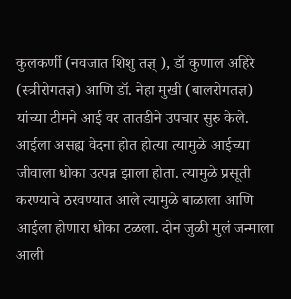कुलकर्णी (नवजात शिशु तज्ञ् ), डॉ कुणाल अहिरे (स्त्रीरोगतज्ञ) आणि डॉ. नेहा मुखी (बालरोगतज्ञ) यांच्या टीमने आई वर तातडीने उपचार सुरु केले. आईला असह्य वेदना होत होत्या त्यामुळे आईच्या जीवाला धोका उत्पन्न झाला होता. त्यामुळे प्रसूती करण्याचे ठरवण्यात आले त्यामुळे बाळाला आणि आईला होणारा धोका टळला. दोन जुळी मुलं जन्माला आली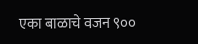एका बाळाचे वजन ९००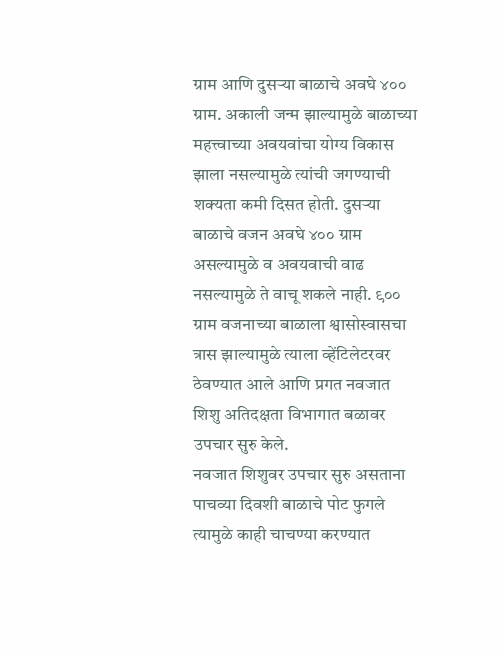ग्राम आणि दुसऱ्या बाळाचे अवघे ४०० ग्राम. अकाली जन्म झाल्यामुळे बाळाच्या महत्त्वाच्या अवयवांचा योग्य विकास झाला नसल्यामुळे त्यांची जगण्याची शक्यता कमी दिसत होती. दुसऱ्या बाळाचे वजन अवघे ४०० ग्राम असल्यामुळे व अवयवाची वाढ नसल्यामुळे ते वाचू शकले नाही. ९०० ग्राम वजनाच्या बाळाला श्वासोस्वासचा त्रास झाल्यामुळे त्याला व्हेंटिलेटरवर ठेवण्यात आले आणि प्रगत नवजात शिशु अतिदक्षता विभागात बळावर उपचार सुरु केले.
नवजात शिशुवर उपचार सुरु असताना पाचव्या दिवशी बाळाचे पोट फुगले त्यामुळे काही चाचण्या करण्यात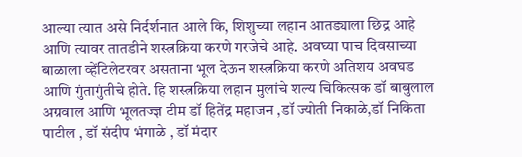आल्या त्यात असे निर्दर्शनात आले कि, शिशुच्या लहान आतड्याला छिद्र आहे आणि त्यावर तातडीने शस्त्रक्रिया करणे गरजेचे आहे. अवघ्या पाच दिवसाच्या बाळाला व्हेंटिलेटरवर असताना भूल देऊन शस्त्रक्रिया करणे अतिशय अवघड आणि गुंतागुंतीचे होते. हि शस्त्रक्रिया लहान मुलांचे शल्य चिकित्सक डॉ बाबुलाल अग्रवाल आणि भूलतज्ज्ञ टीम डॉ हितेंद्र महाजन ,डॉ ज्योती निकाळे,डॉ निकिता पाटील , डॉ संदीप भंगाळे , डॉ मंदार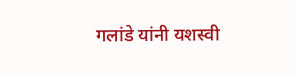गलांडे यांनी यशस्वी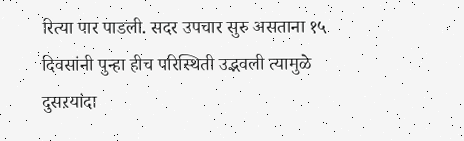रित्या पार पाडली. सदर उपचार सुरु असताना १५ दिवसांनी पुन्हा हीच परिस्थिती उद्भवली त्यामुळे दुसऱयांदा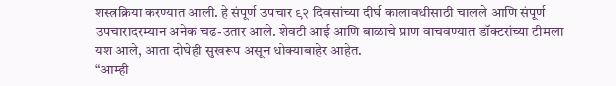शस्त्रक्रिया करण्यात आली. हे संपूर्ण उपचार ९२ दिवसांच्या दीर्घ कालावधीसाठी चालले आणि संपूर्ण उपचारादरम्यान अनेक चढ-उतार आले. शेवटी आई आणि बाळाचे प्राण वाचवण्यात डॉक्टरांच्या टीमला यश आले, आता दोघेही सुखरूप असून धोक्याबाहेर आहेत.
“आम्ही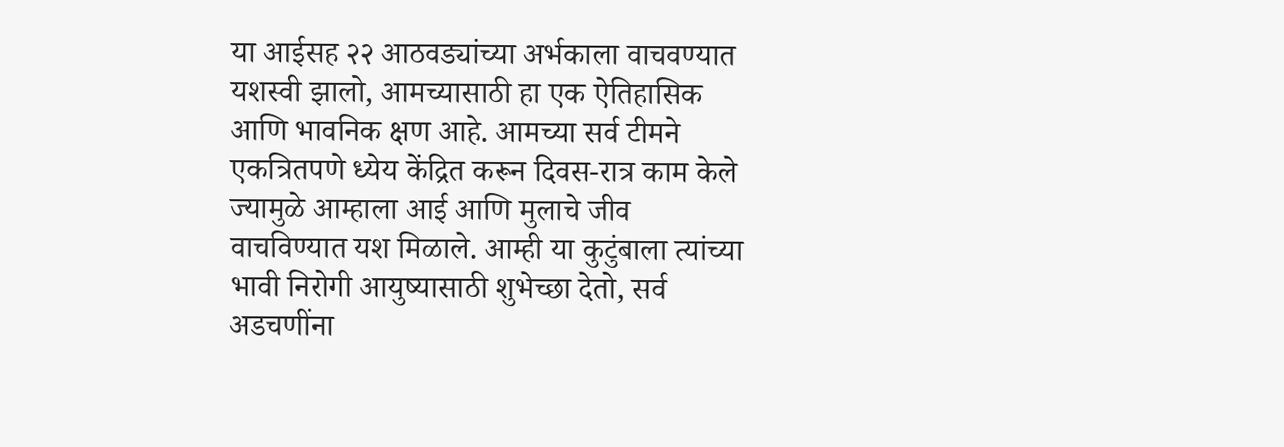या आईसह २२ आठवड्यांच्या अर्भकाला वाचवण्यात यशस्वी झालो, आमच्यासाठी हा एक ऐतिहासिक आणि भावनिक क्षण आहे. आमच्या सर्व टीमने एकत्रितपणे ध्येय केंद्रित करून दिवस-रात्र काम केले ज्यामुळे आम्हाला आई आणि मुलाचे जीव वाचविण्यात यश मिळाले. आम्ही या कुटुंबाला त्यांच्या भावी निरोगी आयुष्यासाठी शुभेच्छा देतो, सर्व अडचणींना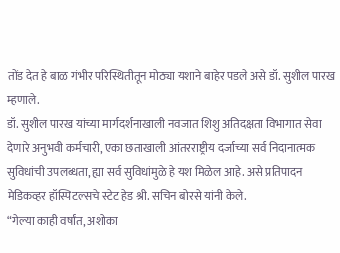तोंड देत हे बाळ गंभीर परिस्थितीतून मोठ्या यशाने बाहेर पडले असे डॉ. सुशील पारख म्हणाले.
डॉ. सुशील पारख यांच्या मार्गदर्शनाखाली नवजात शिशु अतिदक्षता विभागात सेवा देणारे अनुभवी कर्मचारी, एका छताखाली आंतरराष्ट्रीय दर्जाच्या सर्व निदानात्मक सुविधांची उपलब्धता, ह्या सर्व सुविधांमुळे हे यश मिळेल आहे. असे प्रतिपादन मेडिकव्हर हॉस्पिटल्सचे स्टेट हेड श्री. सचिन बोरसे यांनी केले.
“गेल्या काही वर्षांत, अशोका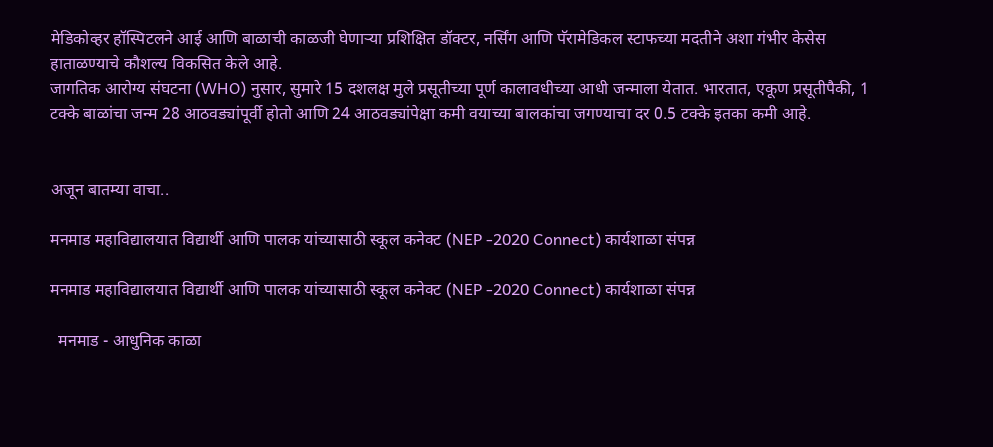मेडिकोव्हर हॉस्पिटलने आई आणि बाळाची काळजी घेणाऱ्या प्रशिक्षित डॉक्टर, नर्सिंग आणि पॅरामेडिकल स्टाफच्या मदतीने अशा गंभीर केसेस हाताळण्याचे कौशल्य विकसित केले आहे.
जागतिक आरोग्य संघटना (WHO) नुसार, सुमारे 15 दशलक्ष मुले प्रसूतीच्या पूर्ण कालावधीच्या आधी जन्माला येतात. भारतात, एकूण प्रसूतीपैकी, 1 टक्के बाळांचा जन्म 28 आठवड्यांपूर्वी होतो आणि 24 आठवड्यांपेक्षा कमी वयाच्या बालकांचा जगण्याचा दर 0.5 टक्के इतका कमी आहे.


अजून बातम्या वाचा..

मनमाड महाविद्यालयात विद्यार्थी आणि पालक यांच्यासाठी स्कूल कनेक्ट (NEP -2020 Connect) कार्यशाळा संपन्न

मनमाड महाविद्यालयात विद्यार्थी आणि पालक यांच्यासाठी स्कूल कनेक्ट (NEP -2020 Connect) कार्यशाळा संपन्न

  मनमाड - आधुनिक काळा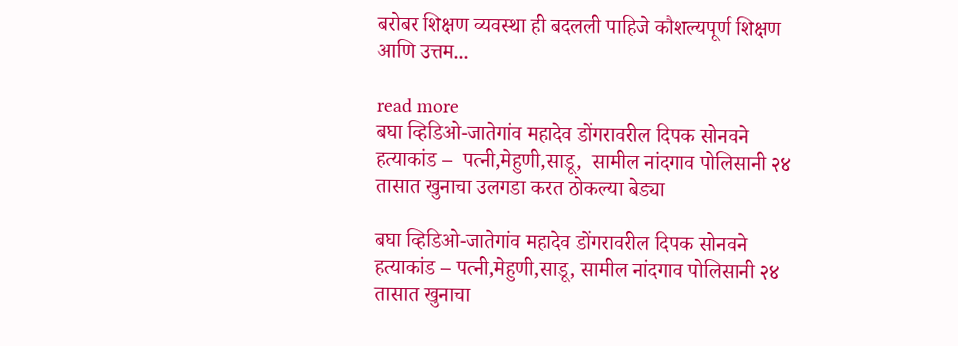बरोबर शिक्षण व्यवस्था ही बदलली पाहिजे कौशल्यपूर्ण शिक्षण आणि उत्तम...

read more
बघा व्हिडिओ-जातेगांव महादेव डोंगरावरील दिपक सोनवने  हत्याकांड –  पत्नी,मेहुणी,साडू,  सामील नांदगाव पोलिसानी २४ तासात खुनाचा उलगडा करत ठोकल्या बेड्या

बघा व्हिडिओ-जातेगांव महादेव डोंगरावरील दिपक सोनवने हत्याकांड – पत्नी,मेहुणी,साडू, सामील नांदगाव पोलिसानी २४ तासात खुनाचा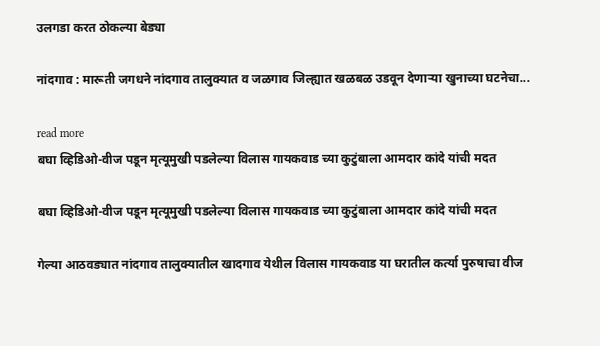उलगडा करत ठोकल्या बेड्या

नांदगाव : मारूती जगधने नांदगाव तालुक्यात व जळगाव जिल्ह्यात खळबळ उडवून देणाऱ्या खुनाच्या घटनेचा...

read more
बघा व्हिडिओ-वीज पडून मृत्यूमुखी पडलेल्या विलास गायकवाड च्या कुटुंबाला आमदार कांदे यांची मदत

बघा व्हिडिओ-वीज पडून मृत्यूमुखी पडलेल्या विलास गायकवाड च्या कुटुंबाला आमदार कांदे यांची मदत

गेल्या आठवड्यात नांदगाव तालुक्यातील खादगाव येथील विलास गायकवाड या घरातील कर्त्या पुरुषाचा वीज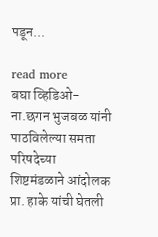पडून...

read more
बघा व्हिडिओ-ना.छगन भुजबळ यांनी पाठविलेल्या समता परिषदेच्या शिष्टमंडळाने आंदोलक प्रा. हाके यांची घेतली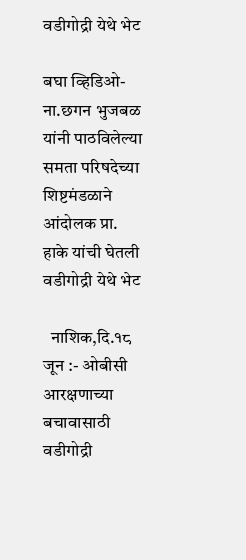वडीगोद्री येथे भेट

बघा व्हिडिओ-ना.छगन भुजबळ यांनी पाठविलेल्या समता परिषदेच्या शिष्टमंडळाने आंदोलक प्रा. हाके यांची घेतली वडीगोद्री येथे भेट

  नाशिक,दि.१८ जून :- ओबीसी आरक्षणाच्या बचावासाठी वडीगोद्री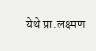येथे प्रा.लक्ष्मण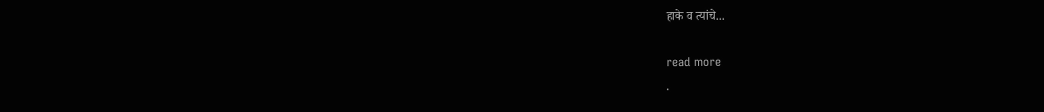हाके व त्यांचे...

read more
.